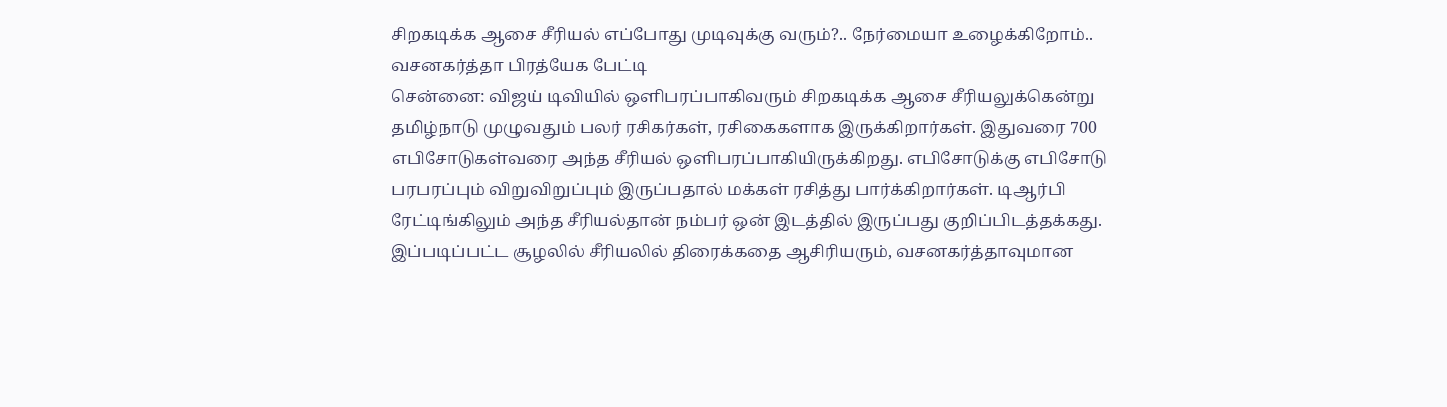சிறகடிக்க ஆசை சீரியல் எப்போது முடிவுக்கு வரும்?.. நேர்மையா உழைக்கிறோம்.. வசனகர்த்தா பிரத்யேக பேட்டி
சென்னை: விஜய் டிவியில் ஒளிபரப்பாகிவரும் சிறகடிக்க ஆசை சீரியலுக்கென்று தமிழ்நாடு முழுவதும் பலர் ரசிகர்கள், ரசிகைகளாக இருக்கிறார்கள். இதுவரை 700 எபிசோடுகள்வரை அந்த சீரியல் ஒளிபரப்பாகியிருக்கிறது. எபிசோடுக்கு எபிசோடு பரபரப்பும் விறுவிறுப்பும் இருப்பதால் மக்கள் ரசித்து பார்க்கிறார்கள். டிஆர்பி ரேட்டிங்கிலும் அந்த சீரியல்தான் நம்பர் ஒன் இடத்தில் இருப்பது குறிப்பிடத்தக்கது. இப்படிப்பட்ட சூழலில் சீரியலில் திரைக்கதை ஆசிரியரும், வசனகர்த்தாவுமான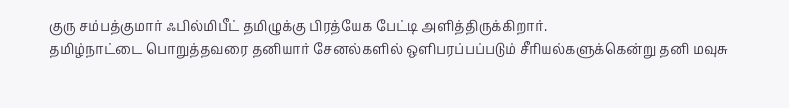குரு சம்பத்குமார் ஃபில்மிபீட் தமிழுக்கு பிரத்யேக பேட்டி அளித்திருக்கிறார்.
தமிழ்நாட்டை பொறுத்தவரை தனியார் சேனல்களில் ஒளிபரப்பப்படும் சீரியல்களுக்கென்று தனி மவுசு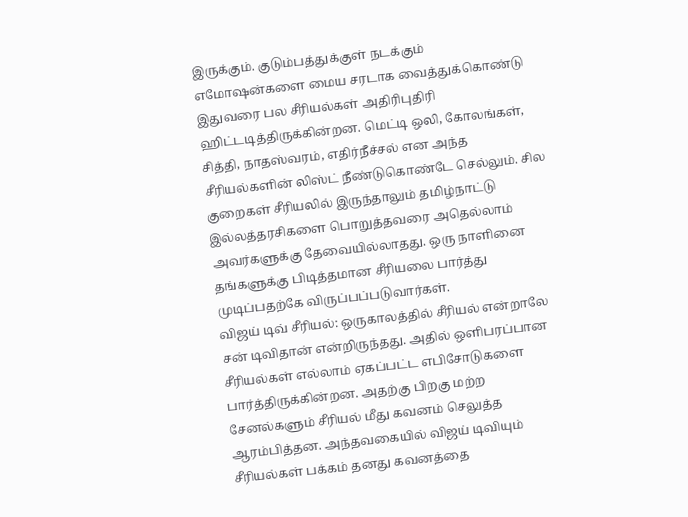இருக்கும். குடும்பத்துக்குள் நடக்கும் எமோஷன்களை மைய சரடாக வைத்துக்கொண்டு இதுவரை பல சீரியல்கள் அதிரிபுதிரி ஹிட்டடித்திருக்கின்றன. மெட்டி ஒலி, கோலங்கள், சித்தி, நாதஸ்வரம், எதிர்நீச்சல் என அந்த சீரியல்களின் லிஸ்ட் நீண்டுகொண்டே செல்லும். சில குறைகள் சீரியலில் இருந்தாலும் தமிழ்நாட்டு இல்லத்தரசிகளை பொறுத்தவரை அதெல்லாம் அவர்களுக்கு தேவையில்லாதது. ஒரு நாளினை தங்களுக்கு பிடித்தமான சீரியலை பார்த்து முடிப்பதற்கே விருப்பப்படுவார்கள்.
விஜய் டிவ் சீரியல்: ஒருகாலத்தில் சீரியல் என்றாலே சன் டிவிதான் என்றிருந்தது. அதில் ஒளிபரப்பான சீரியல்கள் எல்லாம் ஏகப்பட்ட எபிசோடுகளை பார்த்திருக்கின்றன. அதற்கு பிறகு மற்ற சேனல்களும் சீரியல் மீது கவனம் செலுத்த ஆரம்பித்தன. அந்தவகையில் விஜய் டிவியும் சீரியல்கள் பக்கம் தனது கவனத்தை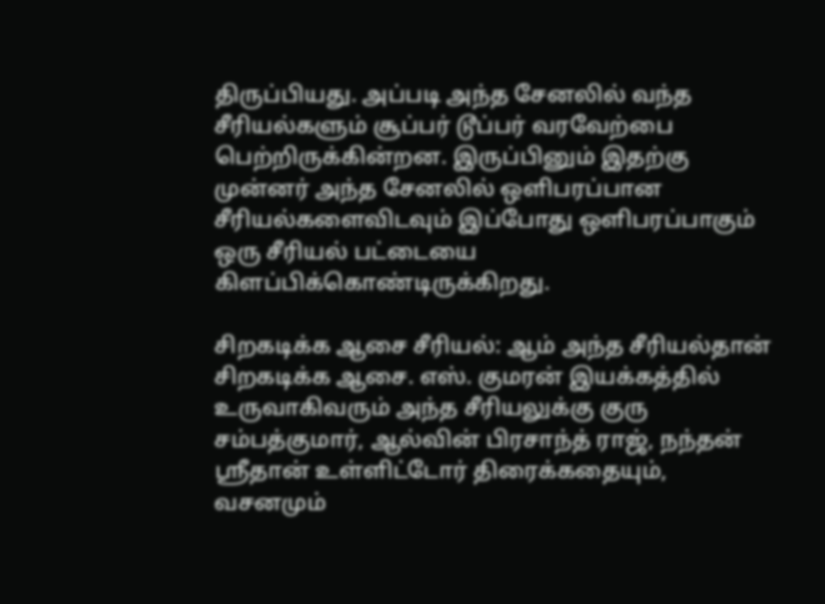திருப்பியது. அப்படி அந்த சேனலில் வந்த சீரியல்களும் சூப்பர் டூப்பர் வரவேற்பை பெற்றிருக்கின்றன. இருப்பினும் இதற்கு முன்னர் அந்த சேனலில் ஒளிபரப்பான சீரியல்களைவிடவும் இப்போது ஒளிபரப்பாகும் ஒரு சீரியல் பட்டையை கிளப்பிக்கொண்டிருக்கிறது.

சிறகடிக்க ஆசை சீரியல்: ஆம் அந்த சீரியல்தான் சிறகடிக்க ஆசை. எஸ். குமரன் இயக்கத்தில் உருவாகிவரும் அந்த சீரியலுக்கு குரு சம்பத்குமார், ஆல்வின் பிரசாந்த் ராஜ், நந்தன் ஸ்ரீதான் உள்ளிட்டோர் திரைக்கதையும், வசனமும்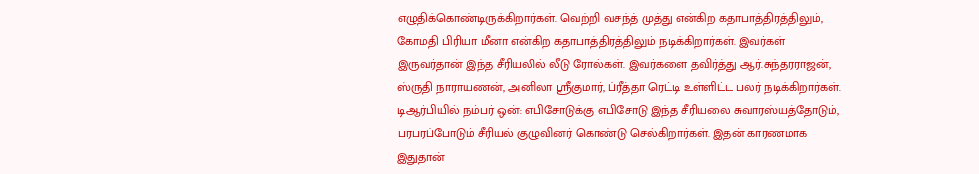எழுதிக்கொண்டிருக்கிறார்கள். வெற்றி வசந்த் முத்து என்கிற கதாபாத்திரத்திலும், கோமதி பிரியா மீனா என்கிற கதாபாத்திரத்திலும் நடிக்கிறார்கள். இவர்கள் இருவர்தான் இந்த சீரியலில் லீடு ரோல்கள். இவர்களை தவிர்த்து ஆர்.சுந்தரராஜன், ஸ்ருதி நாராயணன், அனிலா ஸ்ரீகுமார், ப்ரீத்தா ரெட்டி உள்ளிட்ட பலர் நடிக்கிறார்கள்.
டிஆர்பியில் நம்பர் ஒன்: எபிசோடுக்கு எபிசோடு இந்த சீரியலை சுவாரஸ்யத்தோடும், பரபரப்போடும் சீரியல் குழுவினர் கொண்டு செல்கிறார்கள். இதன் காரணமாக இதுதான்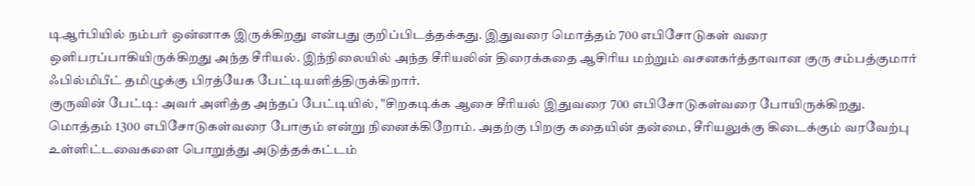டிஆர்பியில் நம்பர் ஒன்னாக இருக்கிறது என்பது குறிப்பிடத்தக்கது. இதுவரை மொத்தம் 700 எபிசோடுகள் வரை ஒளிபரப்பாகியிருக்கிறது அந்த சீரியல். இந்நிலையில் அந்த சீரியலின் திரைக்கதை ஆசிரிய மற்றும் வசனகர்த்தாவான குரு சம்பத்குமார் ஃபில்மிபீட் தமிழுக்கு பிரத்யேக பேட்டியளித்திருக்கிறார்.
குருவின் பேட்டி: அவர் அளித்த அந்தப் பேட்டியில், "சிறகடிக்க ஆசை சீரியல் இதுவரை 700 எபிசோடுகள்வரை போயிருக்கிறது. மொத்தம் 1300 எபிசோடுகள்வரை போகும் என்று நினைக்கிறோம். அதற்கு பிறகு கதையின் தன்மை, சீரியலுக்கு கிடைக்கும் வரவேற்பு உள்ளிட்டவைகளை பொறுத்து அடுத்தக்கட்டம்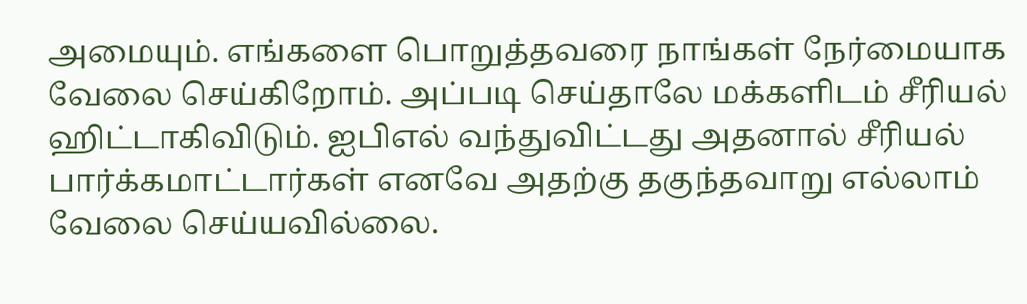அமையும். எங்களை பொறுத்தவரை நாங்கள் நேர்மையாக வேலை செய்கிறோம். அப்படி செய்தாலே மக்களிடம் சீரியல் ஹிட்டாகிவிடும். ஐபிஎல் வந்துவிட்டது அதனால் சீரியல் பார்க்கமாட்டார்கள் எனவே அதற்கு தகுந்தவாறு எல்லாம் வேலை செய்யவில்லை.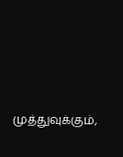முத்துவுக்கும்,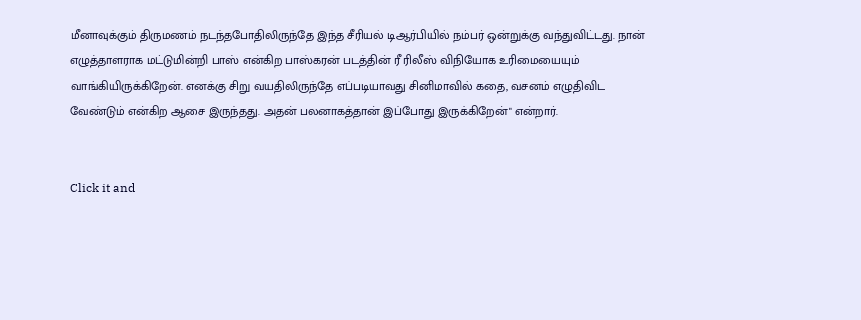மீனாவுக்கும் திருமணம் நடந்தபோதிலிருந்தே இந்த சீரியல் டிஆர்பியில் நம்பர் ஒன்றுக்கு வந்துவிட்டது. நான் எழுத்தாளராக மட்டுமின்றி பாஸ் என்கிற பாஸ்கரன் படத்தின் ரீ ரிலீஸ் விநியோக உரிமையையும் வாங்கியிருக்கிறேன். எனக்கு சிறு வயதிலிருந்தே எப்படியாவது சினிமாவில் கதை, வசனம் எழுதிவிட வேண்டும் என்கிற ஆசை இருந்தது. அதன் பலனாகத்தான் இப்போது இருக்கிறேன்" என்றார்.


Click it and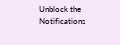Unblock the Notifications